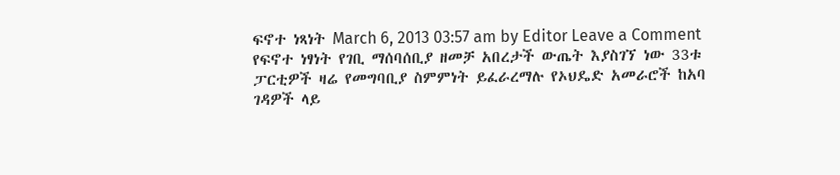ፍኖተ ነጻነት March 6, 2013 03:57 am by Editor Leave a Comment የፍኖተ ነፃነት የገቢ ማሰባሰቢያ ዘመቻ አበረታች ውጤት እያስገኘ ነው 33ቱ ፓርቲዎች ዛሬ የመግባቢያ ስምምነት ይፈራረማሉ የኦህዴድ አመራሮች ከአባ ገዳዎች ላይ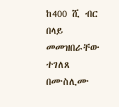ከ400 ሺ ብር በላይ መመዝበራቸው ተገለጸ በሙስሊሙ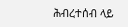ሕብረተሰብ ላይ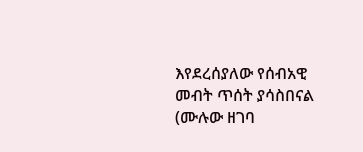እየደረሰያለው የሰብአዊ መብት ጥሰት ያሳስበናል (ሙሉው ዘገባ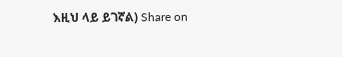እዚህ ላይ ይገኛል) Share on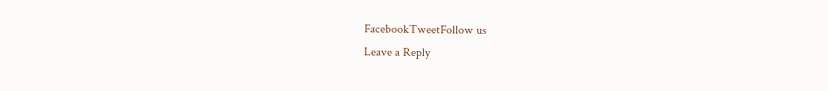FacebookTweetFollow us
Leave a Reply